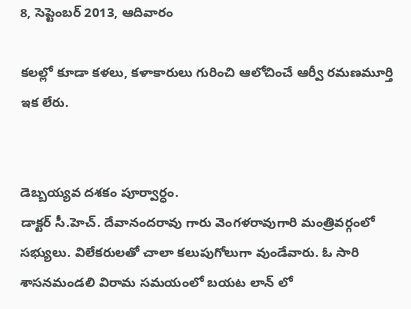8, సెప్టెంబర్ 2013, ఆదివారం

కలల్లో కూడా కళలు, కళాకారులు గురించి ఆలోచించే ఆర్వీ రమణమూర్తి ఇక లేరు.


డెబ్బయ్యవ దశకం పూర్వార్ధం.
డాక్టర్ సీ.హెచ్. దేవానందరావు గారు వెంగళరావుగారి మంత్రివర్గంలో సభ్యులు. విలేకరులతో చాలా కలుపుగోలుగా వుండేవారు. ఓ సారి శాసనమండలి విరామ సమయంలో బయట లాన్ లో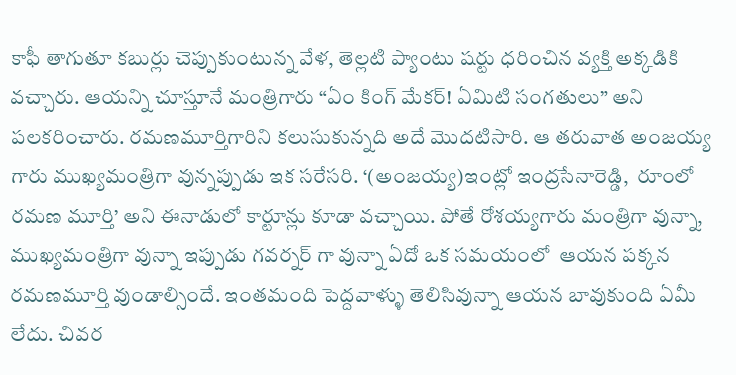కాఫీ తాగుతూ కబుర్లు చెప్పుకుంటున్న వేళ, తెల్లటి ప్యాంటు షర్టు ధరించిన వ్యక్తి అక్కడికి వచ్చారు. ఆయన్ని చూస్తూనే మంత్రిగారు “ఏం కింగ్ మేకర్! ఏమిటి సంగతులు” అని పలకరించారు. రమణమూర్తిగారిని కలుసుకున్నది అదే మొదటిసారి. ఆ తరువాత అంజయ్య గారు ముఖ్యమంత్రిగా వున్నప్పుడు ఇక సరేసరి. ‘(అంజయ్య)ఇంట్లో ఇంద్రసేనారెడ్డి,  రూంలో రమణ మూర్తి’ అని ఈనాడులో కార్టూన్లు కూడా వచ్చాయి. పోతే రోశయ్యగారు మంత్రిగా వున్నా, ముఖ్యమంత్రిగా వున్నా ఇప్పుడు గవర్నర్ గా వున్నా ఏదో ఒక సమయంలో  ఆయన పక్కన రమణమూర్తి వుండాల్సిందే. ఇంతమంది పెద్దవాళ్ళు తెలిసివున్నా ఆయన బావుకుంది ఏమీ లేదు. చివర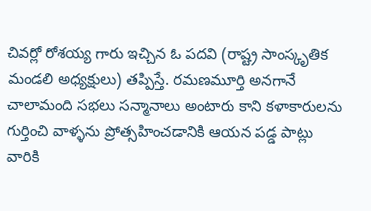చివర్లో రోశయ్య గారు ఇచ్చిన ఓ పదవి (రాష్ట్ర సాంస్కృతిక మండలి అధ్యక్షులు) తప్పిస్తే. రమణమూర్తి అనగానే చాలామంది సభలు సన్మానాలు అంటారు కాని కళాకారులను గుర్తించి వాళ్ళను ప్రోత్సహించడానికి ఆయన పడ్డ పాట్లు వారికి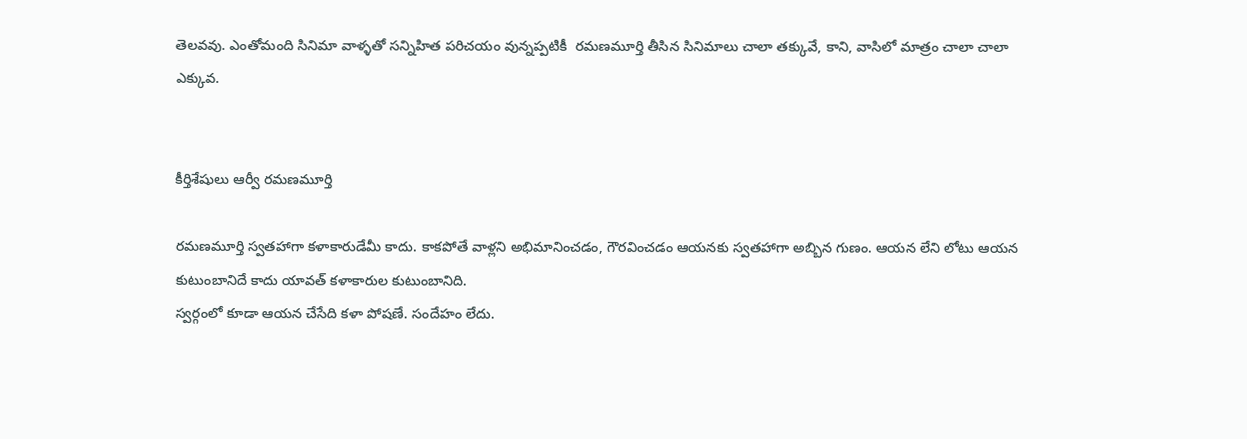తెలవవు. ఎంతోమంది సినిమా వాళ్ళతో సన్నిహిత పరిచయం వున్నప్పటికీ  రమణమూర్తి తీసిన సినిమాలు చాలా తక్కువే, కాని, వాసిలో మాత్రం చాలా చాలా ఎక్కువ.


కీర్తిశేషులు ఆర్వీ రమణమూర్తి

రమణమూర్తి స్వతహాగా కళాకారుడేమీ కాదు. కాకపోతే వాళ్లని అభిమానించడం, గౌరవించడం ఆయనకు స్వతహాగా అబ్బిన గుణం. ఆయన లేని లోటు ఆయన కుటుంబానిదే కాదు యావత్ కళాకారుల కుటుంబానిది.
స్వర్గంలో కూడా ఆయన చేసేది కళా పోషణే. సందేహం లేదు.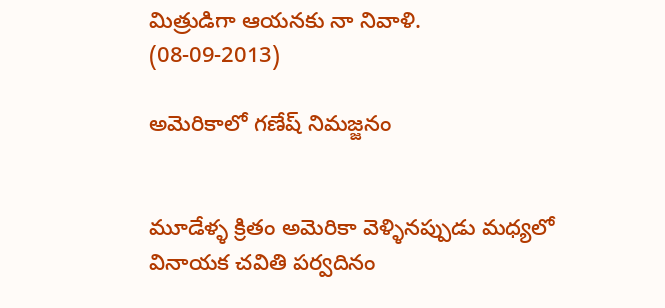మిత్రుడిగా ఆయనకు నా నివాళి.  (08-09-2013)

అమెరికాలో గణేష్ నిమజ్జనం


మూడేళ్ళ క్రితం అమెరికా వెళ్ళినప్పుడు మధ్యలో  వినాయక చవితి పర్వదినం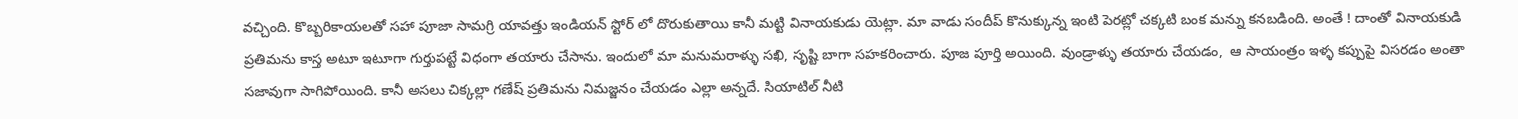వచ్చింది. కొబ్బరికాయలతో సహా పూజా సామగ్రి యావత్తు ఇండియన్ స్టోర్ లో దొరుకుతాయి కానీ మట్టి వినాయకుడు యెట్లా. మా వాడు సందీప్ కొనుక్కున్న ఇంటి పెరట్లో చక్కటి బంక మన్ను కనబడింది. అంతే ! దాంతో వినాయకుడి  ప్రతిమను కాస్త అటూ ఇటూగా గుర్తుపట్టే విధంగా తయారు చేసాను. ఇందులో మా మనుమరాళ్ళు సఖి, సృష్టి బాగా సహకరించారు. పూజ పూర్తి అయింది. వుండ్రాళ్ళు తయారు చేయడం,  ఆ సాయంత్రం ఇళ్ళ కప్పుపై విసరడం అంతా సజావుగా సాగిపోయింది. కానీ అసలు చిక్కల్లా గణేష్ ప్రతిమను నిమజ్జనం చేయడం ఎల్లా అన్నదే. సియాటిల్ నీటి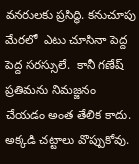వనరులకు ప్రసిద్ధి. కనుచూపు మేరలో  ఎటు చూసినా పెద్ద పెద్ద సరస్సులే.  కానీ గణేష్ ప్రతిమను నిమజ్జనం చేయడం అంత తేలిక కాదు. అక్కడి చట్టాలు వొప్పుకోవు.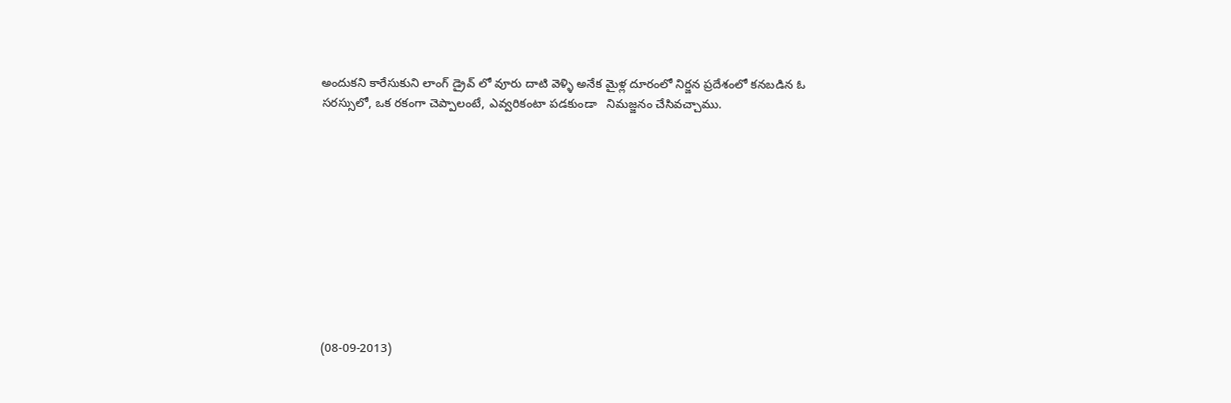అందుకని కారేసుకుని లాంగ్ డ్రైవ్ లో వూరు దాటి వెళ్ళి అనేక మైళ్ల దూరంలో నిర్జన ప్రదేశంలో కనబడిన ఓ సరస్సులో, ఒక రకంగా చెప్పాలంటే, ఎవ్వరికంటా పడకుండా   నిమజ్జనం చేసివచ్చాము.











(08-09-2013)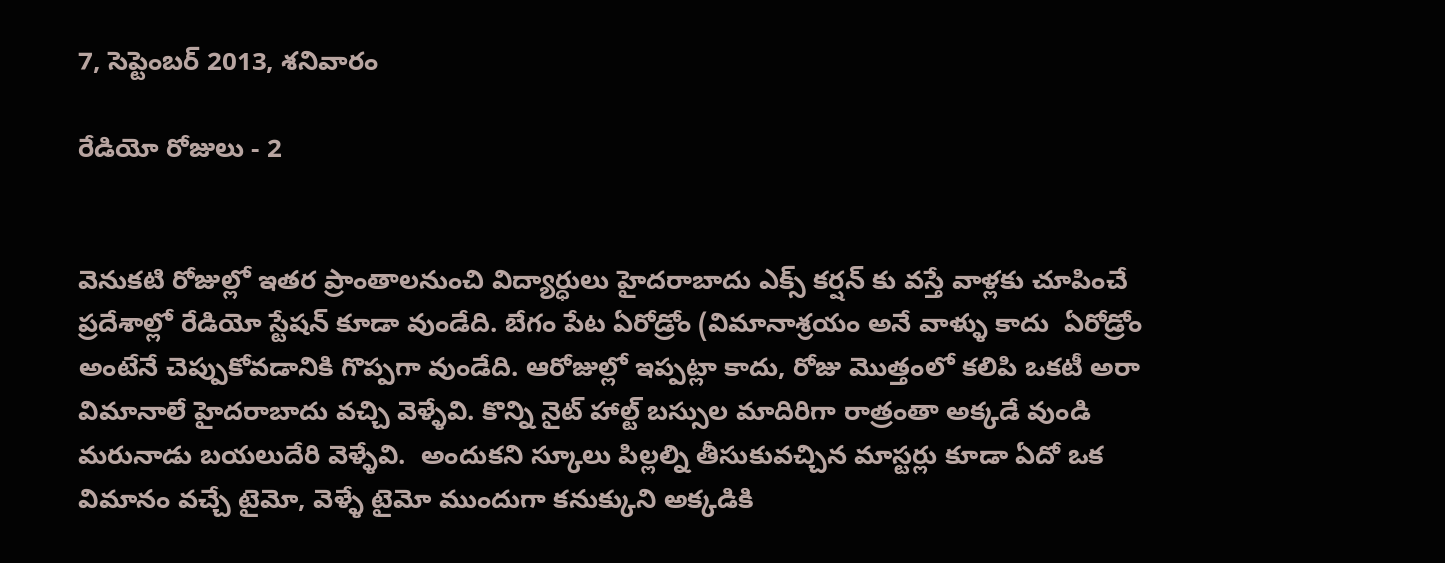7, సెప్టెంబర్ 2013, శనివారం

రేడియో రోజులు - 2


వెనుకటి రోజుల్లో ఇతర ప్రాంతాలనుంచి విద్యార్ధులు హైదరాబాదు ఎక్స్ కర్షన్ కు వస్తే వాళ్లకు చూపించే ప్రదేశాల్లో రేడియో స్టేషన్ కూడా వుండేది. బేగం పేట ఏరోడ్రోం (విమానాశ్రయం అనే వాళ్ళు కాదు  ఏరోడ్రోం అంటేనే చెప్పుకోవడానికి గొప్పగా వుండేది. ఆరోజుల్లో ఇప్పట్లా కాదు, రోజు మొత్తంలో కలిపి ఒకటీ అరా  విమానాలే హైదరాబాదు వచ్చి వెళ్ళేవి. కొన్ని నైట్ హాల్ట్ బస్సుల మాదిరిగా రాత్రంతా అక్కడే వుండి మరునాడు బయలుదేరి వెళ్ళేవి.  అందుకని స్కూలు పిల్లల్ని తీసుకువచ్చిన మాస్టర్లు కూడా ఏదో ఒక విమానం వచ్చే టైమో, వెళ్ళే టైమో ముందుగా కనుక్కుని అక్కడికి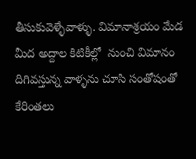తీసుకువెళ్ళేవాళ్ళు. విమానాశ్రయం మేడ మీద అద్దాల కిటికీల్లో  నుంచి విమానం దిగివస్తున్న వాళ్ళను చూసి సంతోషంతో కేరింతలు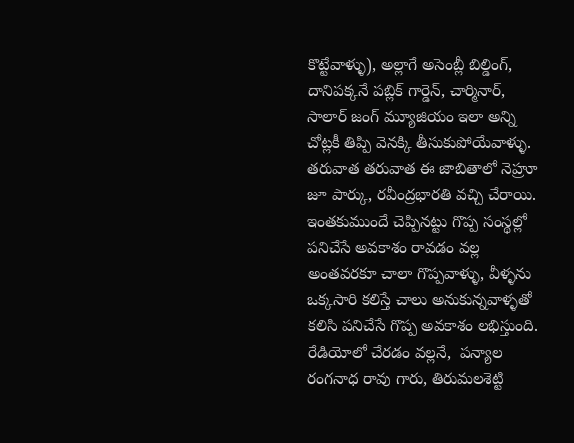కొట్టేవాళ్ళు), అల్లాగే అసెంబ్లీ బిల్డింగ్, దానిపక్కనే పబ్లిక్ గార్డెన్, చార్మినార్, సాలార్ జంగ్ మ్యూజియం ఇలా అన్ని చోట్లకీ తిప్పి వెనక్కి తీసుకుపోయేవాళ్ళు. తరువాత తరువాత ఈ జాబితాలో నెహ్రూ జూ పార్కు, రవీంద్రభారతి వచ్చి చేరాయి.
ఇంతకుముందే చెప్పినట్టు గొప్ప సంస్థల్లో పనిచేసే అవకాశం రావడం వల్ల అంతవరకూ చాలా గొప్పవాళ్ళు, వీళ్ళను ఒక్కసారి కలిస్తే చాలు అనుకున్నవాళ్ళతో కలిసి పనిచేసే గొప్ప అవకాశం లభిస్తుంది. రేడియోలో చేరడం వల్లనే,  పన్యాల రంగనాధ రావు గారు, తిరుమలశెట్టి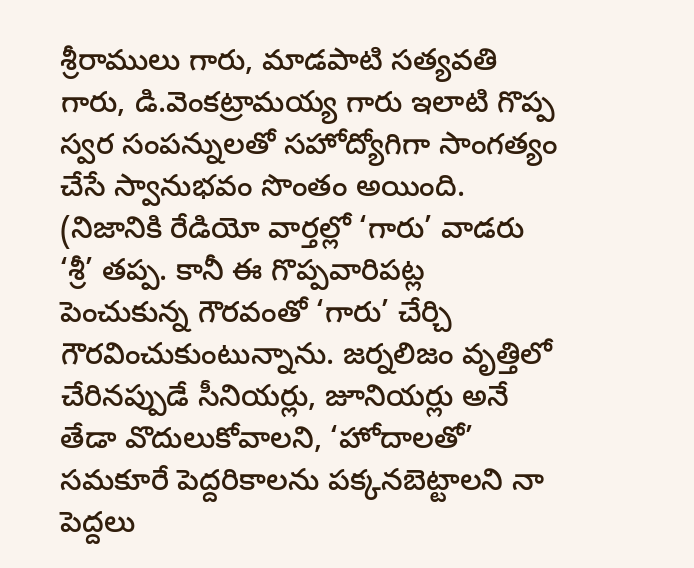శ్రీరాములు గారు, మాడపాటి సత్యవతి గారు, డి.వెంకట్రామయ్య గారు ఇలాటి గొప్ప స్వర సంపన్నులతో సహోద్యోగిగా సాంగత్యం చేసే స్వానుభవం సొంతం అయింది. (నిజానికి రేడియో వార్తల్లో ‘గారు’ వాడరు ‘శ్రీ’ తప్ప. కానీ ఈ గొప్పవారిపట్ల పెంచుకున్న గౌరవంతో ‘గారు’ చేర్చి గౌరవించుకుంటున్నాను. జర్నలిజం వృత్తిలో చేరినప్పుడే సీనియర్లు, జూనియర్లు అనే తేడా వొదులుకోవాలని, ‘హోదాలతో’ సమకూరే పెద్దరికాలను పక్కనబెట్టాలని నా పెద్దలు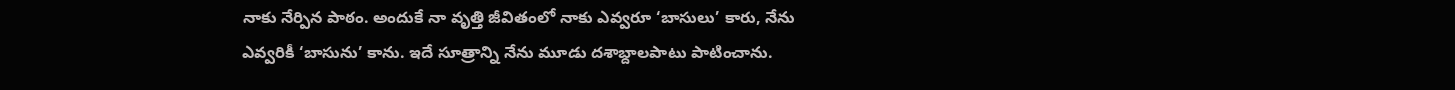నాకు నేర్పిన పాఠం. అందుకే నా వృత్తి జీవితంలో నాకు ఎవ్వరూ ‘బాసులు’ కారు, నేను ఎవ్వరికీ ‘బాసును’ కాను. ఇదే సూత్రాన్ని నేను మూడు దశాబ్దాలపాటు పాటించాను.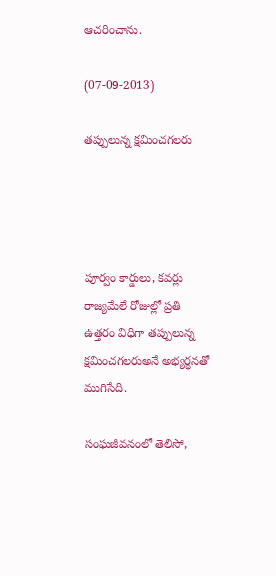ఆచరించాను.

(07-09-2013)

తప్పులున్న క్షమించగలరు




పూర్వం కార్డులు, కవర్లు రాజ్యమేలే రోజుల్లో ప్రతి ఉత్తరం విధిగా తప్పులున్న క్షమించగలరుఅనే అభ్యర్ధనతో ముగిసేది.

సంఘజీవనంలో తెలిసో,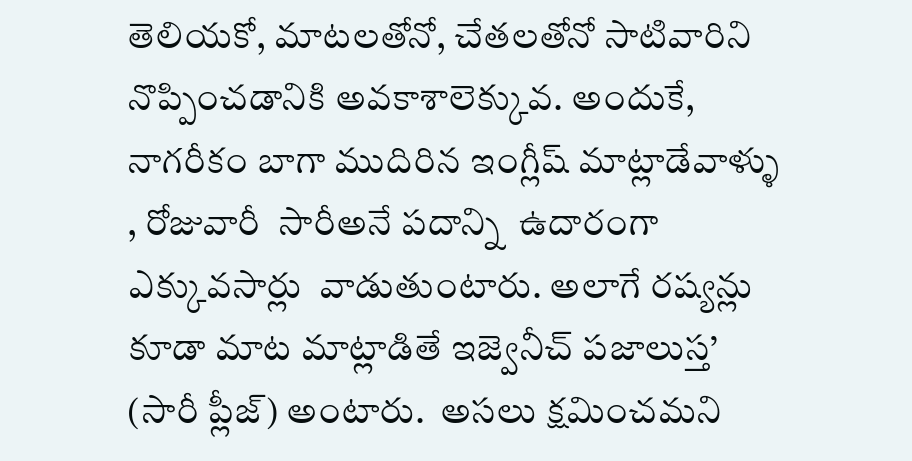తెలియకో, మాటలతోనో, చేతలతోనో సాటివారిని నొప్పించడానికి అవకాశాలెక్కువ. అందుకే, నాగరీకం బాగా ముదిరిన ఇంగ్లీష్ మాట్లాడేవాళ్ళు , రోజువారీ  సారీఅనే పదాన్ని  ఉదారంగా ఎక్కువసార్లు  వాడుతుంటారు. అలాగే రష్యన్లు కూడా మాట మాట్లాడితే ఇజ్వెనీచ్ పజాలుస్త’ (సారీ ప్లీజ్) అంటారు.  అసలు క్షమించమని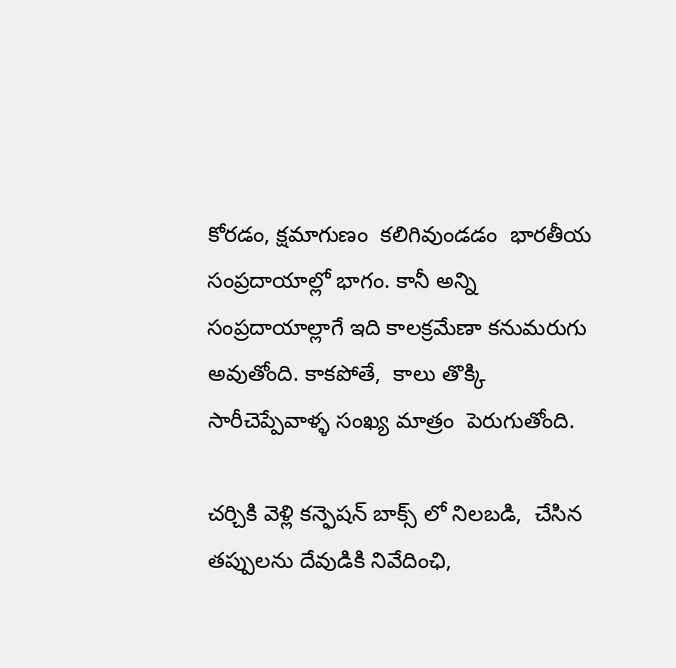కోరడం, క్షమాగుణం  కలిగివుండడం  భారతీయ సంప్రదాయాల్లో భాగం. కానీ అన్ని సంప్రదాయాల్లాగే ఇది కాలక్రమేణా కనుమరుగు అవుతోంది. కాకపోతే,  కాలు తొక్కి సారీచెప్పేవాళ్ళ సంఖ్య మాత్రం  పెరుగుతోంది.

చర్చికి వెళ్లి కన్ఫెషన్ బాక్స్ లో నిలబడి,  చేసిన తప్పులను దేవుడికి నివేదింఛి,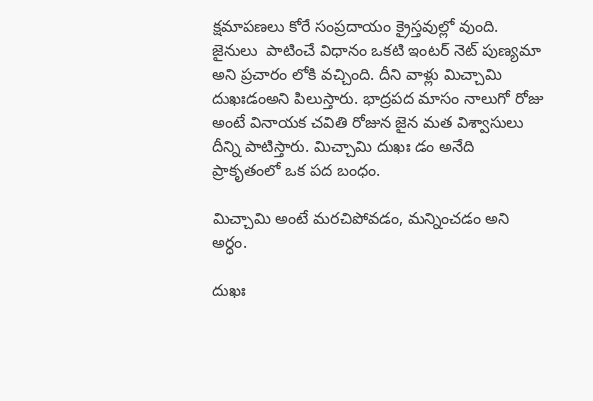క్షమాపణలు కోరే సంప్రదాయం క్రైస్తవుల్లో వుంది.  జైనులు  పాటించే విధానం ఒకటి ఇంటర్ నెట్ పుణ్యమా అని ప్రచారం లోకి వచ్చింది. దీని వాళ్లు మిచ్చామి దుఖఃడంఅని పిలుస్తారు. భాద్రపద మాసం నాలుగో రోజు అంటే వినాయక చవితి రోజున జైన మత విశ్వాసులు దీన్ని పాటిస్తారు. మిచ్చామి దుఖః డం అనేది ప్రాకృతంలో ఒక పద బంధం.

మిచ్చామి అంటే మరచిపోవడం, మన్నించడం అని అర్ధం.

దుఖః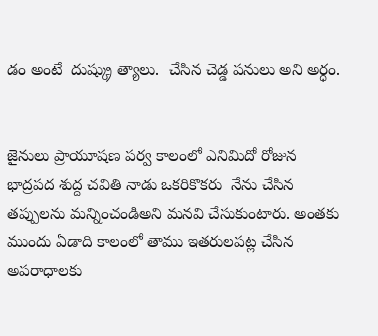డం అంటే  దుష్క్రు త్యాలు.  చేసిన చెడ్డ పనులు అని అర్ధం.


జైనులు ప్రాయూషణ పర్వ కాలంలో ఎనిమిదో రోజున భాద్రపద శుద్ద చవితి నాడు ఒకరికొకరు  నేను చేసిన తప్పులను మన్నించండిఅని మనవి చేసుకుంటారు. అంతకు ముందు ఏడాది కాలంలో తాము ఇతరులపట్ల చేసిన అపరాధాలకు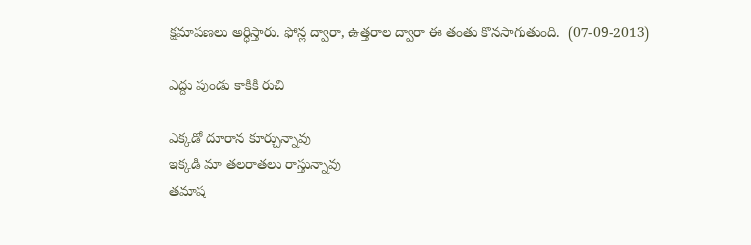క్షమాపణలు అర్ధిస్తారు. ఫోన్ల ద్వారా, ఉత్తరాల ద్వారా ఈ తంతు కొనసాగుతుంది.  (07-09-2013)

ఎద్దు పుండు కాకికి రుచి

ఎక్కడో దూరాన కూర్చున్నావు
ఇక్కడి మా తలరాతలు రాస్తున్నావు
తమాష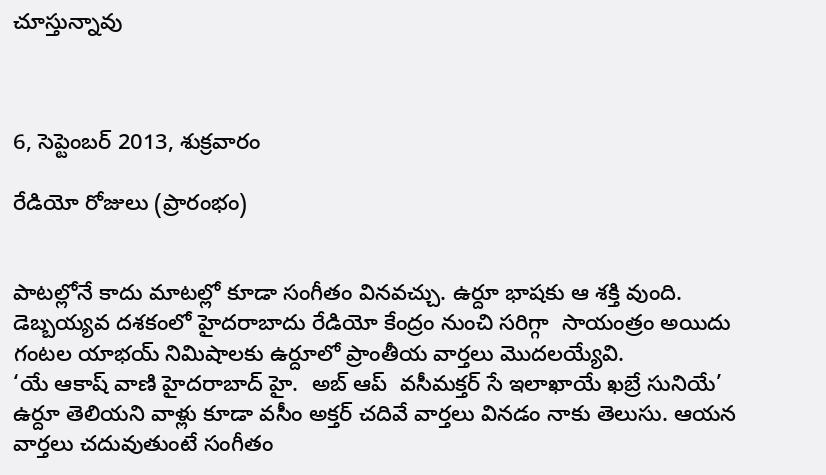చూస్తున్నావు



6, సెప్టెంబర్ 2013, శుక్రవారం

రేడియో రోజులు (ప్రారంభం)


పాటల్లోనే కాదు మాటల్లో కూడా సంగీతం వినవచ్చు. ఉర్దూ భాషకు ఆ శక్తి వుంది.
డెబ్బయ్యవ దశకంలో హైదరాబాదు రేడియో కేంద్రం నుంచి సరిగ్గా  సాయంత్రం అయిదు గంటల యాభయ్ నిమిషాలకు ఉర్దూలో ప్రాంతీయ వార్తలు మొదలయ్యేవి.
‘యే ఆకాష్ వాణి హైదరాబాద్ హై.  అబ్ ఆప్  వసీమక్తర్ సే ఇలాఖాయే ఖబ్రే సునియే’
ఉర్దూ తెలియని వాళ్లు కూడా వసీం అక్తర్ చదివే వార్తలు వినడం నాకు తెలుసు. ఆయన వార్తలు చదువుతుంటే సంగీతం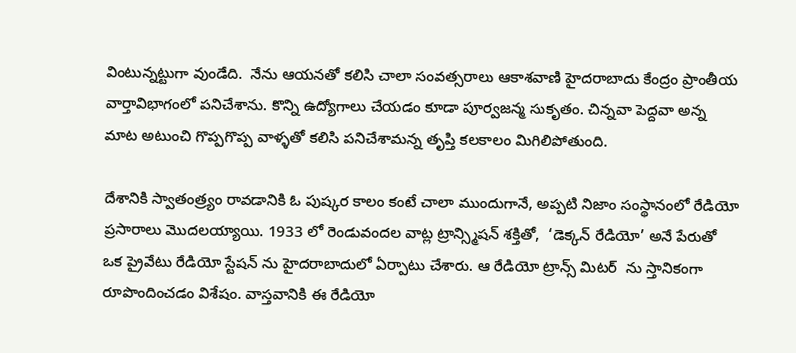వింటున్నట్టుగా వుండేది.  నేను ఆయనతో కలిసి చాలా సంవత్సరాలు ఆకాశవాణి హైదరాబాదు కేంద్రం ప్రాంతీయ వార్తావిభాగంలో పనిచేశాను. కొన్ని ఉద్యోగాలు చేయడం కూడా పూర్వజన్మ సుకృతం. చిన్నవా పెద్దవా అన్న మాట అటుంచి గొప్పగొప్ప వాళ్ళతో కలిసి పనిచేశామన్న తృప్తి కలకాలం మిగిలిపోతుంది.

దేశానికి స్వాతంత్ర్యం రావడానికి ఓ పుష్కర కాలం కంటే చాలా ముందుగానే, అప్పటి నిజాం సంస్థానంలో రేడియో ప్రసారాలు మొదలయ్యాయి. 1933 లో రెండువందల వాట్ల ట్రాన్స్మిషన్ శక్తితో,  ‘డెక్కన్ రేడియో’ అనే పేరుతో  ఒక ప్రైవేటు రేడియో స్టేషన్ ను హైదరాబాదులో ఏర్పాటు చేశారు. ఆ రేడియో ట్రాన్స్ మిటర్  ను స్తానికంగా రూపొందించడం విశేషం. వాస్తవానికి ఈ రేడియో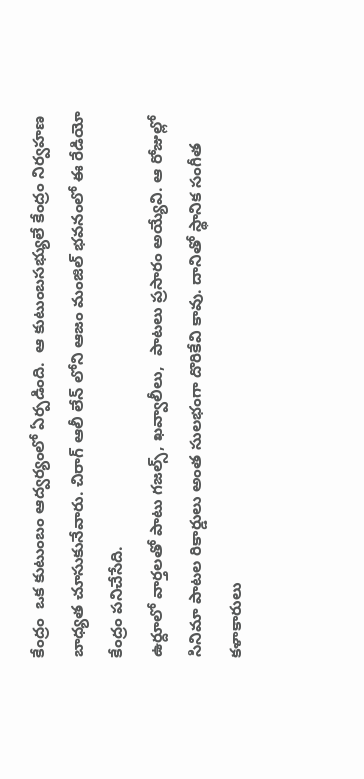కేంద్రం  ఒక కుటుంబం ఆద్వర్యంలో ఏర్పడింది.  ఆ కుటుంబసభ్యులే కేంద్రం నిర్వహణ బాధ్యత చూసుకునేవారు. చిరాగ్ ఆలీ లేన్ లోని ఆజం మంజిల్ భవనంలో ఈ రేడియో కేంద్రం పనిచేసేది.
ఉర్దూలో వార్తలతో పాటు గజల్స్, ఖవ్వాలీలు,  పాటలు ప్రసారం అయ్యేవి. ఆ రోజుల్లో సినిమా పాటల రికార్డులు అంత సులభంగా దొరికేవి కావు. దానితో స్థానిక సంగీత కళాకారులు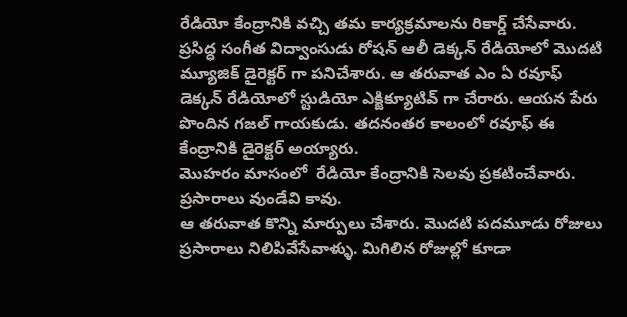రేడియో కేంద్రానికి వచ్చి తమ కార్యక్రమాలను రికార్డ్ చేసేవారు. ప్రసిద్ధ సంగీత విద్వాంసుడు రోషన్ ఆలీ డెక్కన్ రేడియోలో మొదటి మ్యూజిక్ డైరెక్టర్ గా పనిచేశారు. ఆ తరువాత ఎం ఏ రవూఫ్ డెక్కన్ రేడియోలో స్టుడియో ఎక్జిక్యూటివ్ గా చేరారు. ఆయన పేరు పొందిన గజల్ గాయకుడు. తదనంతర కాలంలో రవూఫ్ ఈ కేంద్రానికి డైరెక్టర్ అయ్యారు.
మొహరం మాసంలో  రేడియో కేంద్రానికి సెలవు ప్రకటించేవారు. ప్రసారాలు వుండేవి కావు.
ఆ తరువాత కొన్ని మార్పులు చేశారు. మొదటి పదమూడు రోజులు ప్రసారాలు నిలిపివేసేవాళ్ళు. మిగిలిన రోజుల్లో కూడా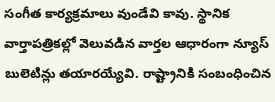సంగీత కార్యక్రమాలు వుండేవి కావు. స్థానిక వార్తాపత్రికల్లో వెలువడిన వార్తల ఆధారంగా న్యూస్ బులెటిన్లు తయారయ్యేవి. రాష్ట్రానికి సంబంధించిన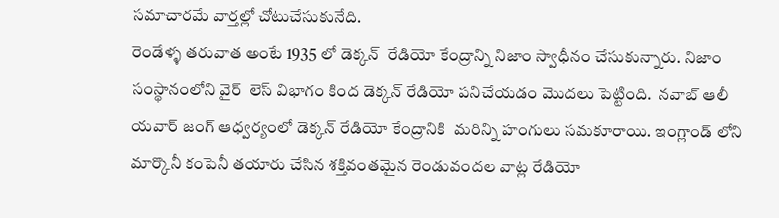సమాచారమే వార్తల్లో చోటుచేసుకునేది.
రెండేళ్ళ తరువాత అంటే 1935 లో డెక్కన్  రేడియో కేంద్రాన్ని నిజాం స్వాధీనం చేసుకున్నారు. నిజాం సంస్థానంలోని వైర్  లెస్ విభాగం కింద డెక్కన్ రేడియో పనిచేయడం మొదలు పెట్టింది.  నవాబ్ ఆలీ యవార్ జంగ్ ఆధ్వర్యంలో డెక్కన్ రేడియో కేంద్రానికి  మరిన్ని హంగులు సమకూరాయి. ఇంగ్లాండ్ లోని మార్కొనీ కంపెనీ తయారు చేసిన శక్తివంతమైన రెండువందల వాట్ల రేడియో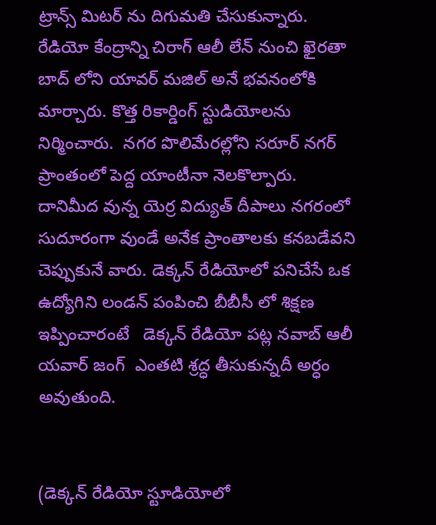ట్రాన్స్ మిటర్ ను దిగుమతి చేసుకున్నారు. రేడియో కేంద్రాన్ని చిరాగ్ ఆలీ లేన్ నుంచి ఖైరతా బాద్ లోని యావర్ మజిల్ అనే భవనంలోకి మార్చారు. కొత్త రికార్డింగ్ స్టుడియోలను నిర్మించారు.  నగర పొలిమేరల్లోని సరూర్ నగర్ ప్రాంతంలో పెద్ద యాంటీనా నెలకొల్పారు. దానిమీద వున్న యెర్ర విద్యుత్ దీపాలు నగరంలో సుదూరంగా వుండే అనేక ప్రాంతాలకు కనబడేవని చెప్పుకునే వారు. డెక్కన్ రేడియోలో పనిచేసే ఒక ఉద్యోగిని లండన్ పంపించి బీబీసీ లో శిక్షణ ఇప్పించారంటే   డెక్కన్ రేడియో పట్ల నవాబ్ ఆలీ యవార్ జంగ్  ఎంతటి శ్రద్ధ తీసుకున్నదీ అర్ధం అవుతుంది.


(డెక్కన్ రేడియో స్టూడియోలో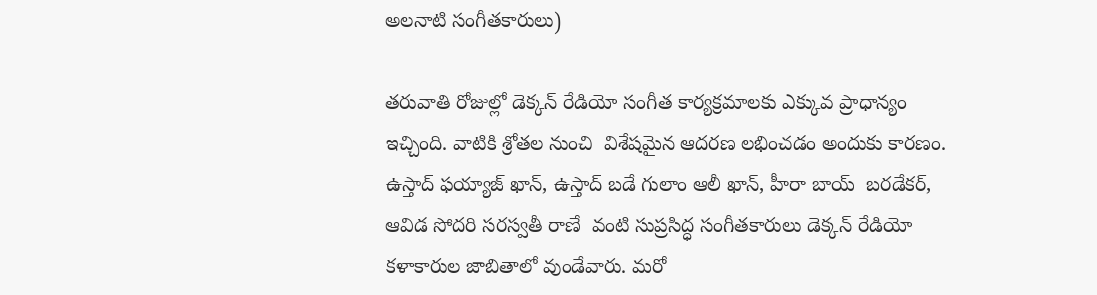అలనాటి సంగీతకారులు)

తరువాతి రోజుల్లో డెక్కన్ రేడియో సంగీత కార్యక్రమాలకు ఎక్కువ ప్రాధాన్యం ఇచ్చింది. వాటికి శ్రోతల నుంచి  విశేషమైన ఆదరణ లభించడం అందుకు కారణం. ఉస్తాద్ ఫయ్యాజ్ ఖాన్, ఉస్తాద్ బడే గులాం ఆలీ ఖాన్, హీరా బాయ్  బరడేకర్, ఆవిడ సోదరి సరస్వతీ రాణే  వంటి సుప్రసిద్ధ సంగీతకారులు డెక్కన్ రేడియో కళాకారుల జాబితాలో వుండేవారు. మరో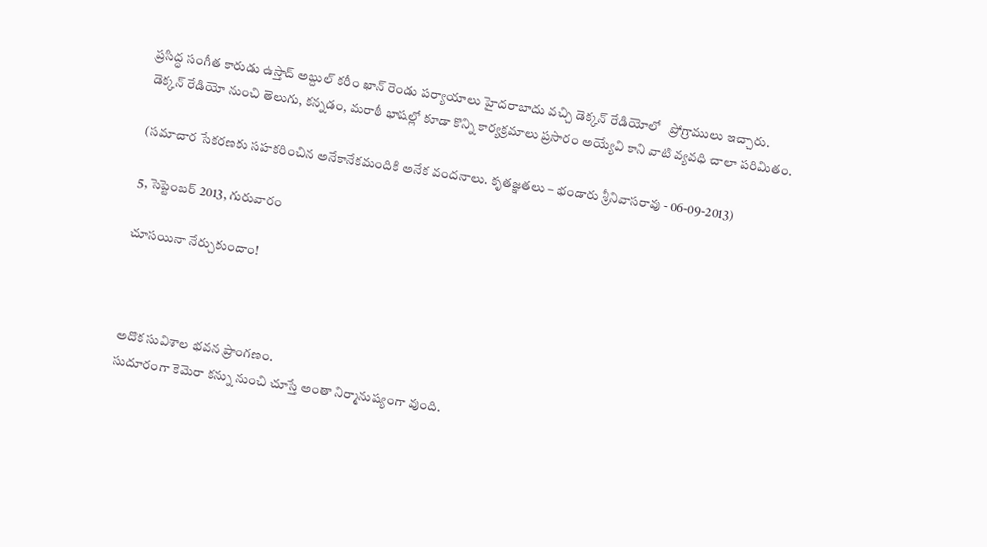ప్రసిద్ధ సంగీత కారుడు ఉస్తాద్ అబ్దుల్ కరీం ఖాన్ రెండు పర్యాయాలు హైదరాబాదు వచ్చి డెక్కన్ రేడియోలో   ప్రోగ్రాములు ఇచ్చారు.
డెక్కన్ రేడియో నుంచి తెలుగు, కన్నడం, మరాఠీ భాషల్లో కూడా కొన్ని కార్యక్రమాలు ప్రసారం అయ్యేవి కాని వాటి వ్యవధి చాలా పరిమితం.

(సమాచార సేకరణకు సహకరించిన అనేకానేకమందికి అనేక వందనాలు. కృతజ్ఞతలు – భండారు శ్రీనివాసరావు - 06-09-2013)

5, సెప్టెంబర్ 2013, గురువారం

చూసయినా నేర్చుకుందాం!



అదొక సువిశాల భవన ప్రాంగణం.
సుదూరంగా కెమెరా కన్ను నుంచి చూస్తే అంతా నిర్మానుష్యంగా వుంది.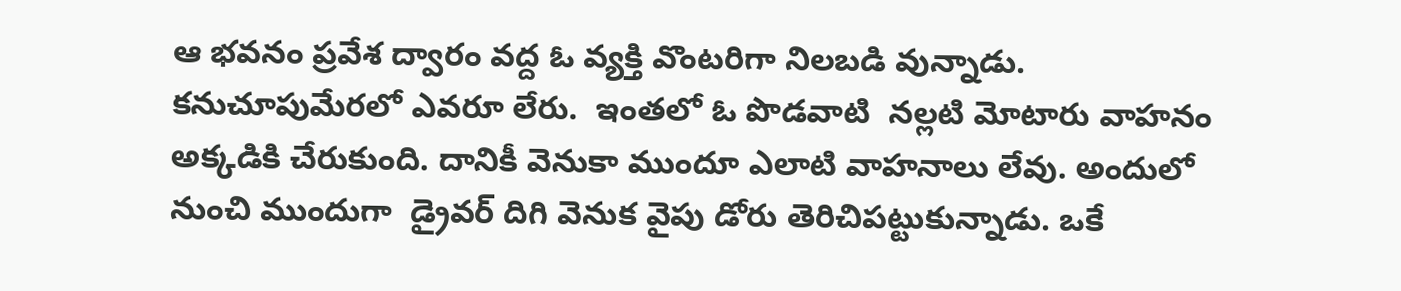ఆ భవనం ప్రవేశ ద్వారం వద్ద ఓ వ్యక్తి వొంటరిగా నిలబడి వున్నాడు. కనుచూపుమేరలో ఎవరూ లేరు.  ఇంతలో ఓ పొడవాటి  నల్లటి మోటారు వాహనం అక్కడికి చేరుకుంది. దానికీ వెనుకా ముందూ ఎలాటి వాహనాలు లేవు. అందులో నుంచి ముందుగా  డ్రైవర్ దిగి వెనుక వైపు డోరు తెరిచిపట్టుకున్నాడు. ఒకే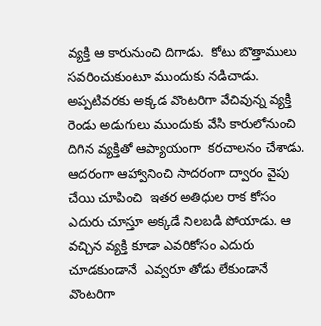వ్యక్తి ఆ కారునుంచి దిగాడు.  కోటు బొత్తాములు సవరించుకుంటూ ముందుకు నడిచాడు. అప్పటివరకు అక్కడ వొంటరిగా వేచివున్న వ్యక్తి రెండు అడుగులు ముందుకు వేసి కారులోనుంచి దిగిన వ్యక్తితో ఆప్యాయంగా  కరచాలనం చేశాడు. ఆదరంగా ఆహ్వానించి సాదరంగా ద్వారం వైపు చేయి చూపించి  ఇతర అతిధుల రాక కోసం ఎదురు చూస్తూ అక్కడే నిలబడి పోయాడు. ఆ  వచ్చిన వ్యక్తి కూడా ఎవరికోసం ఎదురు చూడకుండానే  ఎవ్వరూ తోడు లేకుండానే వొంటరిగా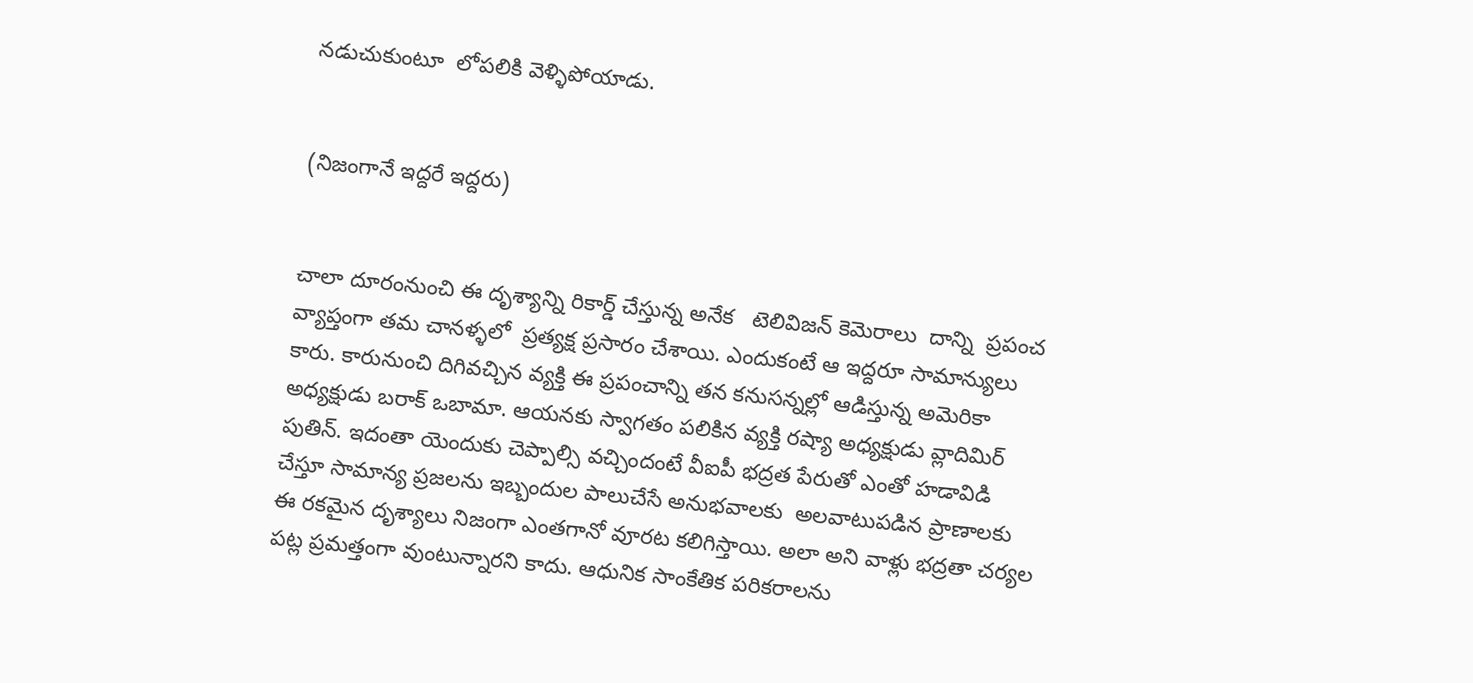నడుచుకుంటూ  లోపలికి వెళ్ళిపోయాడు.


(నిజంగానే ఇద్దరే ఇద్దరు)


చాలా దూరంనుంచి ఈ దృశ్యాన్ని రికార్డ్ చేస్తున్న అనేక   టెలివిజన్ కెమెరాలు  దాన్ని  ప్రపంచ వ్యాప్తంగా తమ చానళ్ళలో  ప్రత్యక్ష ప్రసారం చేశాయి. ఎందుకంటే ఆ ఇద్దరూ సామాన్యులు కారు. కారునుంచి దిగివచ్చిన వ్యక్తి ఈ ప్రపంచాన్ని తన కనుసన్నల్లో ఆడిస్తున్న అమెరికా అధ్యక్షుడు బరాక్ ఒబామా. ఆయనకు స్వాగతం పలికిన వ్యక్తి రష్యా అధ్యక్షుడు వ్లాదిమిర్ పుతిన్. ఇదంతా యెందుకు చెప్పాల్సి వచ్చిందంటే వీఐపీ భద్రత పేరుతో ఎంతో హడావిడి చేస్తూ సామాన్య ప్రజలను ఇబ్బందుల పాలుచేసే అనుభవాలకు  అలవాటుపడిన ప్రాణాలకు ఈ రకమైన దృశ్యాలు నిజంగా ఎంతగానో వూరట కలిగిస్తాయి. అలా అని వాళ్లు భద్రతా చర్యల పట్ల ప్రమత్తంగా వుంటున్నారని కాదు. ఆధునిక సాంకేతిక పరికరాలను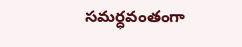సమర్ధవంతంగా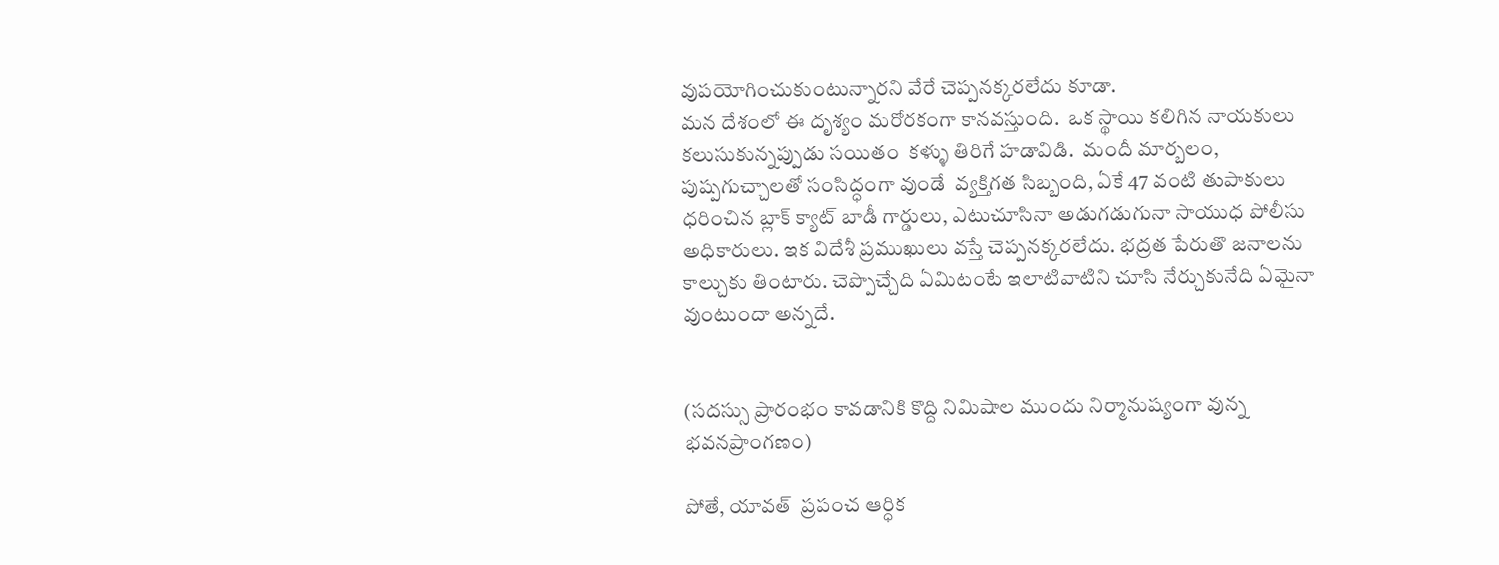వుపయోగించుకుంటున్నారని వేరే చెప్పనక్కరలేదు కూడా.
మన దేశంలో ఈ దృశ్యం మరోరకంగా కానవస్తుంది.  ఒక స్థాయి కలిగిన నాయకులు కలుసుకున్నప్పుడు సయితం  కళ్ళు తిరిగే హడావిడి.  మందీ మార్బలం, పుష్పగుచ్చాలతో సంసిద్ధంగా వుండే  వ్యక్తిగత సిబ్బంది, ఏకే 47 వంటి తుపాకులు ధరించిన బ్లాక్ క్యాట్ బాడీ గార్డులు, ఎటుచూసినా అడుగడుగునా సాయుధ పోలీసు అధికారులు. ఇక విదేశీ ప్రముఖులు వస్తే చెప్పనక్కరలేదు. భద్రత పేరుతొ జనాలను కాల్చుకు తింటారు. చెప్పొచ్చేది ఏమిటంటే ఇలాటివాటిని చూసి నేర్చుకునేది ఏమైనా వుంటుందా అన్నదే.


(సదస్సు ప్రారంభం కావడానికి కొద్ది నిమిషాల ముందు నిర్మానుష్యంగా వున్న భవనప్రాంగణం)

పోతే, యావత్  ప్రపంచ ఆర్ధిక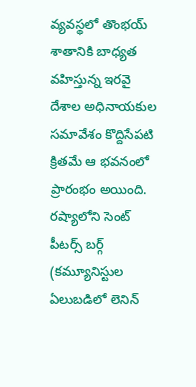వ్యవస్థలో తొంభయ్ శాతానికి బాధ్యత వహిస్తున్న ఇరవై దేశాల అధినాయకుల సమావేశం కొద్దిసేపటి క్రితమే ఆ భవనంలో ప్రారంభం అయింది. రష్యాలోని సెంట్ పీటర్స్ బర్గ్ (కమ్యూనిస్టుల ఏలుబడిలో లెనిన్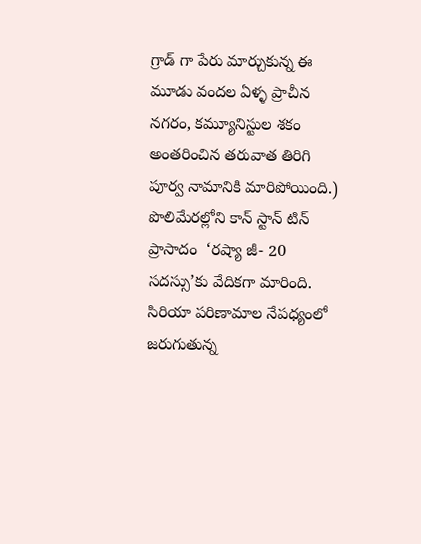గ్రాడ్ గా పేరు మార్చుకున్న ఈ మూడు వందల ఏళ్ళ ప్రాచీన నగరం, కమ్యూనిస్టుల శకం అంతరించిన తరువాత తిరిగి పూర్వ నామానికి మారిపోయింది.)  పొలిమేరల్లోని కాన్ స్టాన్ టిన్ ప్రాసాదం  ‘రష్యా జీ- 20 సదస్సు’కు వేదికగా మారింది.  సిరియా పరిణామాల నేపధ్యంలో జరుగుతున్న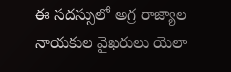ఈ సదస్సులో అగ్ర రాజ్యాల నాయకుల వైఖరులు యెలా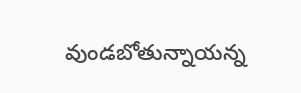వుండబోతున్నాయన్న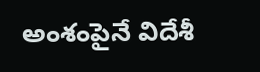అంశంపైనే విదేశీ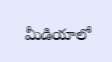మీడియాలో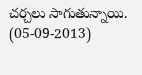చర్చలు సాగుతున్నాయి.  (05-09-2013)